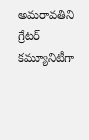అమరావతిని గ్రేటర్ కమ్యూనిటీగా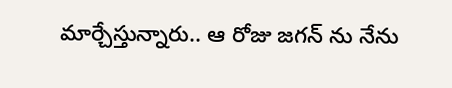మార్చేస్తున్నారు.. ఆ రోజు జగన్ ను నేను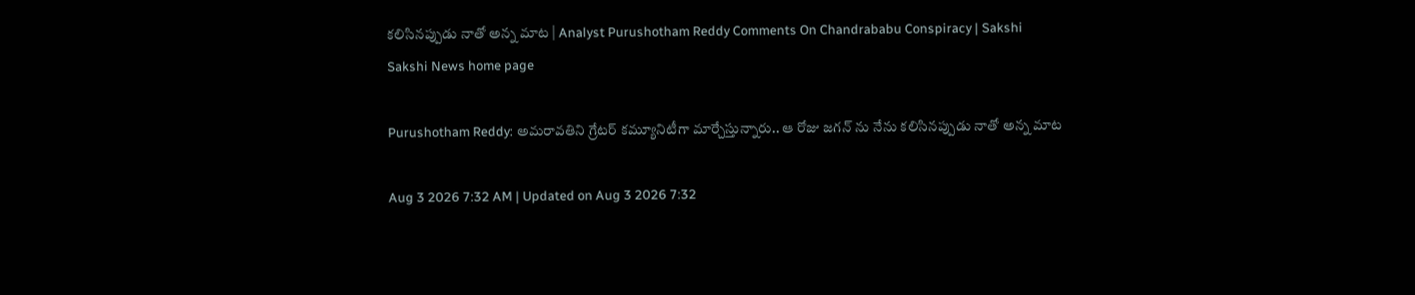కలిసినప్పుడు నాతో అన్న మాట | Analyst Purushotham Reddy Comments On Chandrababu Conspiracy | Sakshi
Sakshi News home page

Purushotham Reddy: అమరావతిని గ్రేటర్ కమ్యూనిటీగా మార్చేస్తున్నారు.. ఆ రోజు జగన్ ను నేను కలిసినప్పుడు నాతో అన్న మాట

Aug 3 2026 7:32 AM | Updated on Aug 3 2026 7:32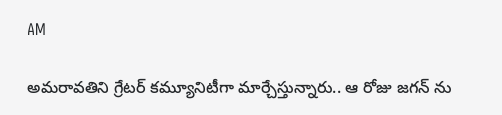AM

అమరావతిని గ్రేటర్ కమ్యూనిటీగా మార్చేస్తున్నారు.. ఆ రోజు జగన్ ను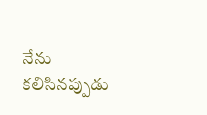నేను కలిసినప్పుడు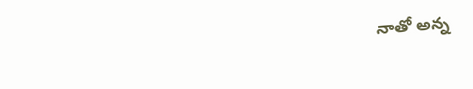నాతో అన్న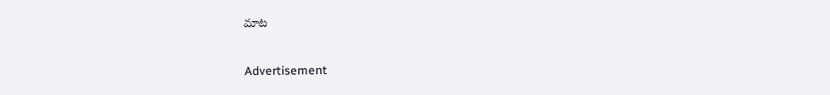మాట

Advertisement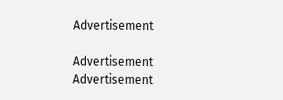Advertisement

Advertisement
Advertisement